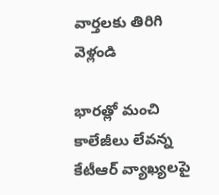వార్తలకు తిరిగి వెళ్లండి

భారత్లో మంచి కాలేజీలు లేవన్న కేటీఆర్ వ్యాఖ్యలపై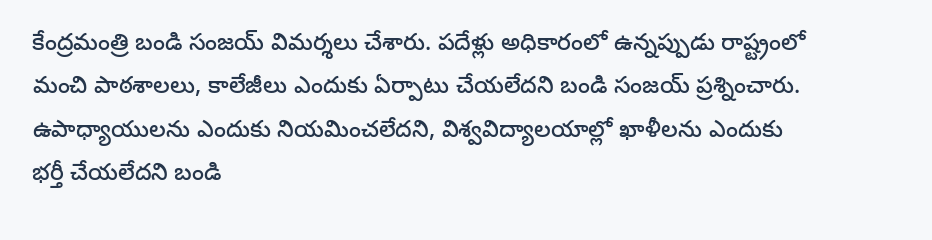కేంద్రమంత్రి బండి సంజయ్ విమర్శలు చేశారు. పదేళ్లు అధికారంలో ఉన్నప్పుడు రాష్ట్రంలో మంచి పాఠశాలలు, కాలేజీలు ఎందుకు ఏర్పాటు చేయలేదని బండి సంజయ్ ప్రశ్నించారు.
ఉపాధ్యాయులను ఎందుకు నియమించలేదని, విశ్వవిద్యాలయాల్లో ఖాళీలను ఎందుకు భర్తీ చేయలేదని బండి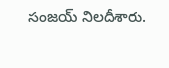సంజయ్ నిలదీశారు.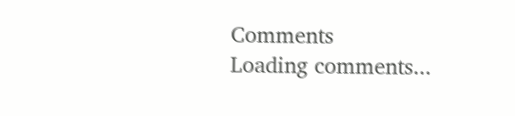Comments
Loading comments...